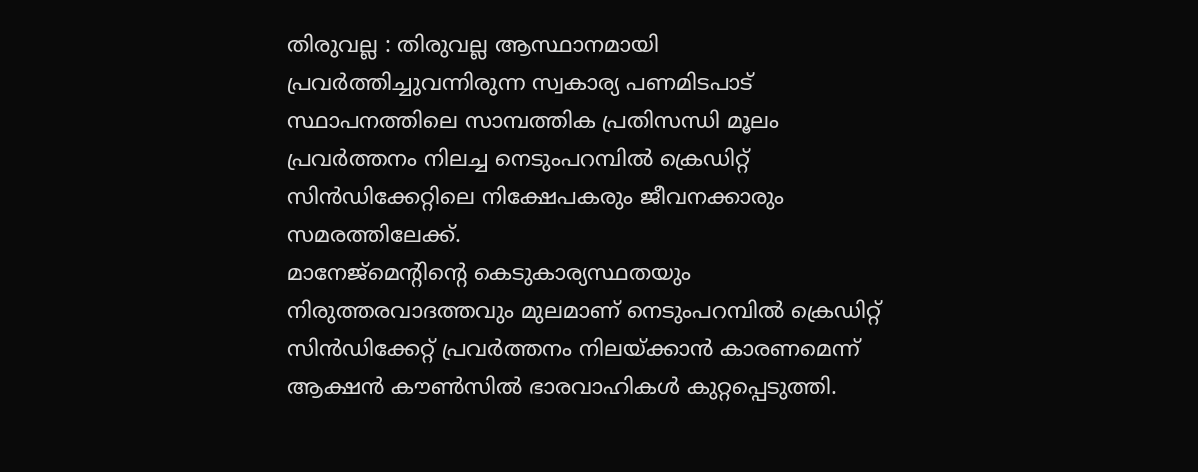തിരുവല്ല : തിരുവല്ല ആസ്ഥാനമായി പ്രവർത്തിച്ചുവന്നിരുന്ന സ്വകാര്യ പണമിടപാട് സ്ഥാപനത്തിലെ സാമ്പത്തിക പ്രതിസന്ധി മൂലം പ്രവർത്തനം നിലച്ച നെടുംപറമ്പിൽ ക്രെഡിറ്റ് സിൻഡിക്കേറ്റിലെ നിക്ഷേപകരും ജീവനക്കാരും സമരത്തിലേക്ക്.
മാനേജ്മെൻ്റിൻ്റെ കെടുകാര്യസ്ഥതയും നിരുത്തരവാദത്തവും മുലമാണ് നെടുംപറമ്പിൽ ക്രെഡിറ്റ് സിൻഡിക്കേറ്റ് പ്രവർത്തനം നിലയ്ക്കാൻ കാരണമെന്ന് ആക്ഷൻ കൗൺസിൽ ഭാരവാഹികൾ കുറ്റപ്പെടുത്തി.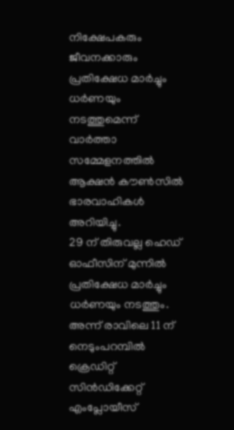നിക്ഷേപകരും ജീവനക്കാരും പ്രതിക്ഷേധ മാർച്ചും ധർണയും നടത്തുമെന്ന് വാർത്താ സമ്മേളനത്തിൽ ആക്ഷൻ കൗൺസിൽ ഭാരവാഹികൾ അറിയിച്ചു.
29 ന് തിരുവല്ല ഹെഡ് ഓഫീസിന് മുന്നിൽ പ്രതിക്ഷേധ മാർച്ചും ധർണയും നടത്തും.
അന്ന് രാവിലെ 11 ന് നെടുംപറമ്പിൽ ക്രെഡിറ്റ് സിൻഡിക്കേറ്റ് എംപ്ലോയീസ്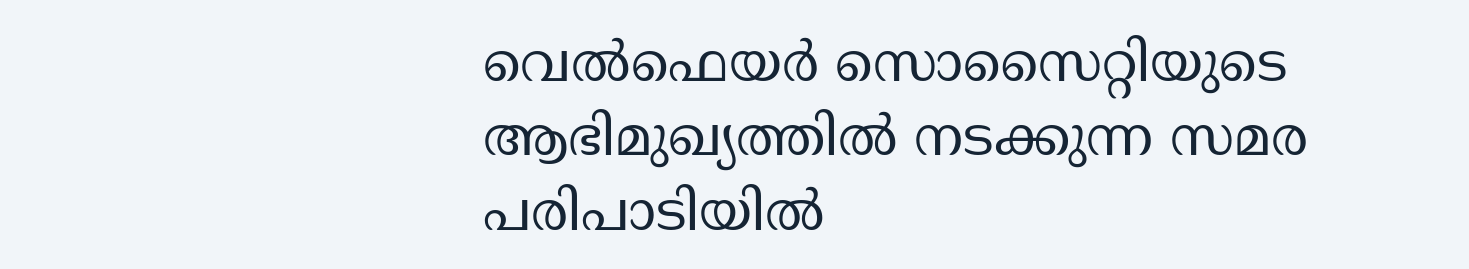വെൽഫെയർ സൊസൈറ്റിയുടെ ആഭിമുഖ്യത്തിൽ നടക്കുന്ന സമര പരിപാടിയിൽ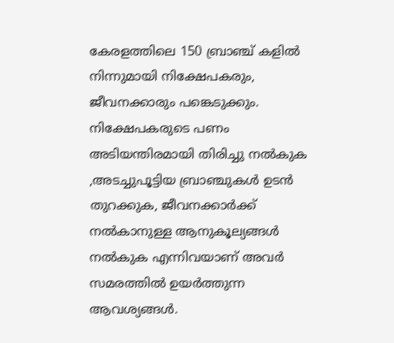കേരളത്തിലെ 150 ബ്രാഞ്ച് കളിൽ നിന്നുമായി നിക്ഷേപകരും, ജീവനക്കാരും പങ്കെടുക്കും.
നിക്ഷേപകരുടെ പണം അടിയന്തിരമായി തിരിച്ചു നൽകുക ,അടച്ചുപൂട്ടിയ ബ്രാഞ്ചുകൾ ഉടൻ തുറക്കുക, ജീവനക്കാർക്ക് നൽകാനുള്ള ആനുകൂല്യങ്ങൾ നൽകുക എന്നിവയാണ് അവർ സമരത്തിൽ ഉയർത്തുന്ന ആവശ്യങ്ങൾ.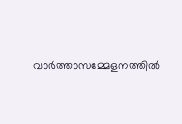വാർത്താസമ്മേളനത്തിൽ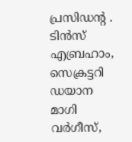പ്രസിഡൻ്റ . ടിൻസ് എബ്രഹാം, സെക്രട്ടറി ഡയാന മാഗി വർഗീസ്,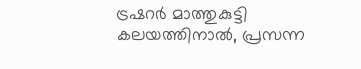ട്രഷറർ മാത്തുകുട്ടി കലയത്തിനാൽ, പ്രസന്ന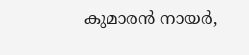കുമാരൻ നായർ,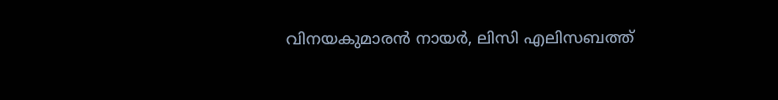വിനയകുമാരൻ നായർ, ലിസി എലിസബത്ത്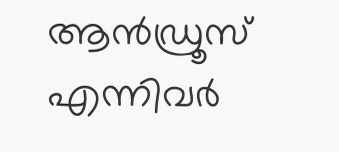ആൻഡ്രൂസ് എന്നിവർ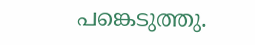പങ്കെടുത്തു.